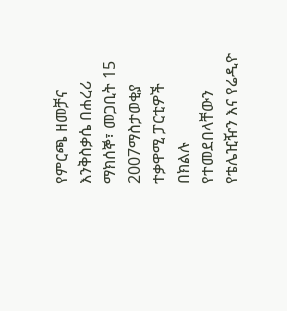የምርጫ ዘመቻና እንቅስቃሴ በሐረሪ
ማክሰኞ፣ መጋቢት 15 2007ማስታወቂያ
ተቃዋሚ ፓርቲዎች በክልሉ የተመደበላቸውን የቴሌዢዥን እና የሬዲዮ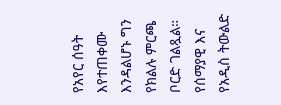የአየር ሰዓት እየተጠቀሙ እንዳልሆኑ ግን የክልሉ ምርጫ ቦርድ ገልጿል። የሰማያዊ እና የአዲስ ትውልድ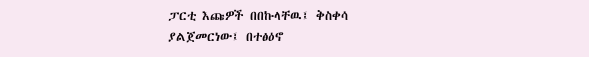ፓርቲ እጩዎች በበኩላቸዉ፤ ቅስቀሳ ያልጀመርነው፤ በተፅዕኖ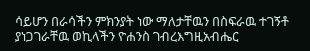ሳይሆን በራሳችን ምክንያት ነው ማለታቸዉን በስፍራዉ ተገኝቶ ያነጋገራቸዉ ወኪላችን ዮሐንስ ገብረእግዚአብሔር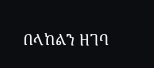በላከልን ዘገባ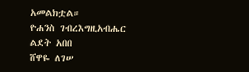አመልክቷል።
ዮሐንስ ገብረእግዚአብሔር
ልደት አበበ
ሸዋዬ ለገሠ